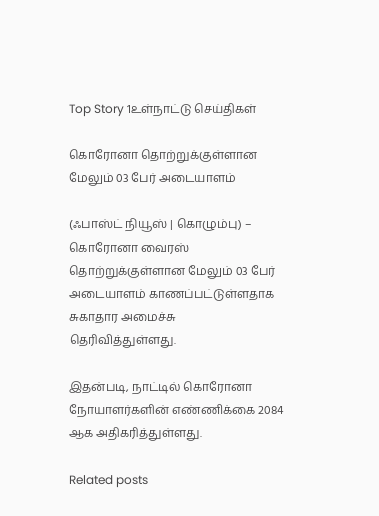Top Story 1உள்நாட்டு செய்திகள்

கொரோனா தொற்றுக்குள்ளான மேலும் 03 பேர் அடையாளம்

(ஃபாஸ்ட் நியூஸ் | கொழும்பு) – கொரோனா வைரஸ் தொற்றுக்குள்ளான மேலும் 03 பேர் அடையாளம் காணப்பட்டுள்ளதாக சுகாதார அமைச்சு தெரிவித்துள்ளது.

இதன்படி, நாட்டில் கொரோனா நோயாளர்களின் எண்ணிக்கை 2084 ஆக அதிகரித்துள்ளது.

Related posts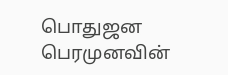பொதுஜன பெரமுனவின்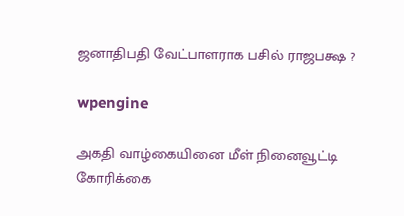ஜனாதிபதி வேட்பாளராக பசில் ராஜபக்ஷ ?

wpengine

அகதி வாழ்கையினை மீள் நினைவூட்டி கோரிக்கை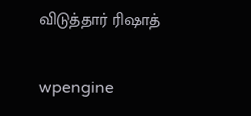விடுத்தார் ரிஷாத்

wpengine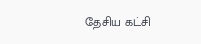தேசிய கட்சி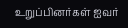உறுப்பினர்கள் ஐவர்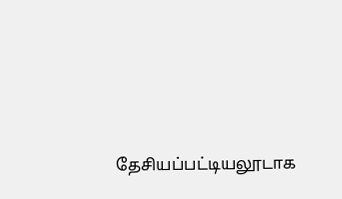தேசியப்பட்டியலூடாக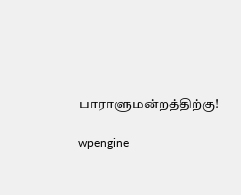பாராளுமன்றத்திற்கு!

wpengine